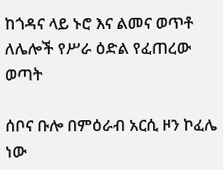ከጎዳና ላይ ኑሮ እና ልመና ወጥቶ ለሌሎች የሥራ ዕድል የፈጠረው ወጣት

ሰቦና ቡሎ በምዕራብ አርሲ ዞን ኮፈሌ ነው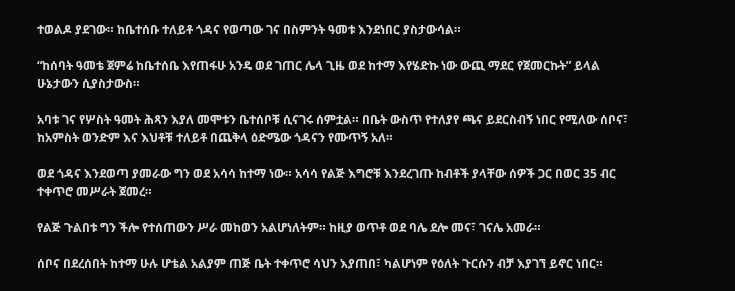ተወልዶ ያደገው። ከቤተሰቡ ተለይቶ ጎዳና የወጣው ገና በስምንት ዓመቱ እንደነበር ያስታውሳል።

“ከሰባት ዓመቴ ጀምሬ ከቤተሰቤ እየጠፋሁ አንዴ ወደ ገጠር ሌላ ጊዜ ወደ ከተማ እየሄድኩ ነው ውጪ ማደር የጀመርኩት” ይላል ሁኔታውን ሲያስታውስ።

አባቱ ገና የሦስት ዓመት ሕጻን እያለ መሞቱን ቤተሰቦቹ ሲናገሩ ሰምቷል። በቤት ውስጥ የተለያየ ጫና ይደርስብኝ ነበር የሚለው ሰቦና፣ ከአምስት ወንድም እና እህቶቹ ተለይቶ በጨቅላ ዕድሜው ጎዳናን የሙጥኝ አለ።

ወደ ጎዳና እንደወጣ ያመራው ግን ወደ አሳሳ ከተማ ነው። አሳሳ የልጅ እግሮቹ እንደረገጡ ከብቶች ያላቸው ሰዎች ጋር በወር 35 ብር ተቀጥሮ መሥራት ጀመረ።

የልጅ ጉልበቱ ግን ችሎ የተሰጠውን ሥራ መከወን አልሆነለትም። ከዚያ ወጥቶ ወደ ባሌ ደሎ መና፣ ገናሌ አመራ።

ሰቦና በደረሰበት ከተማ ሁሉ ሆቴል አልያም ጠጅ ቤት ተቀጥሮ ሳህን እያጠበ፣ ካልሆነም የዕለት ጉርሱን ብቻ እያገኘ ይኖር ነበር።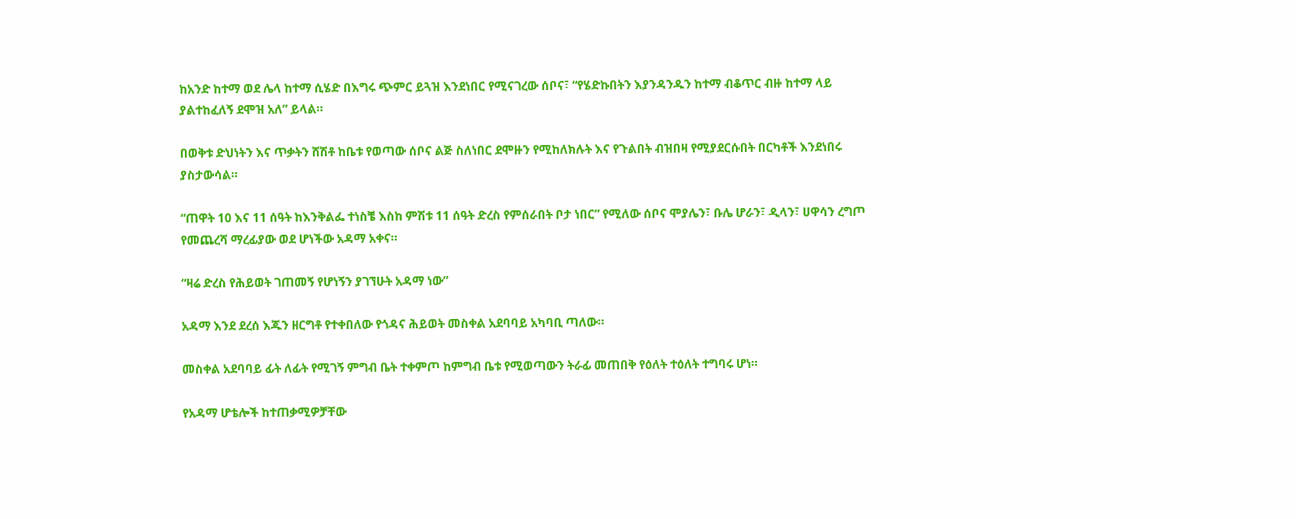ከአንድ ከተማ ወደ ሌላ ከተማ ሲሄድ በእግሩ ጭምር ይጓዝ እንደነበር የሚናገረው ሰቦና፣ “የሄድኩበትን እያንዳንዱን ከተማ ብቆጥር ብዙ ከተማ ላይ ያልተከፈለኝ ደሞዝ አለ” ይላል።

በወቅቱ ድህነትን እና ጥቃትን ሸሽቶ ከቤቱ የወጣው ሰቦና ልጅ ስለነበር ደሞዙን የሚከለክሉት እና የጉልበት ብዝበዛ የሚያደርሱበት በርካቶች እንደነበሩ ያስታውሳል።

“ጠዋት 10 እና 11 ሰዓት ከእንቅልፌ ተነስቼ እስከ ምሽቱ 11 ሰዓት ድረስ የምሰራበት ቦታ ነበር” የሚለው ሰቦና ሞያሌን፣ ቡሌ ሆራን፣ ዲላን፣ ሀዋሳን ረግጦ የመጨረሻ ማረፊያው ወደ ሆነችው አዳማ አቀና።

“ዛሬ ድረስ የሕይወት ገጠመኝ የሆነኝን ያገኘሁት አዳማ ነው”

አዳማ እንደ ደረሰ እጁን ዘርግቶ የተቀበለው የጎዳና ሕይወት መስቀል አደባባይ አካባቢ ጣለው።

መስቀል አደባባይ ፊት ለፊት የሚገኝ ምግብ ቤት ተቀምጦ ከምግብ ቤቱ የሚወጣውን ትራፊ መጠበቅ የዕለት ተዕለት ተግባሩ ሆነ።

የአዳማ ሆቴሎች ከተጠቃሚዎቻቸው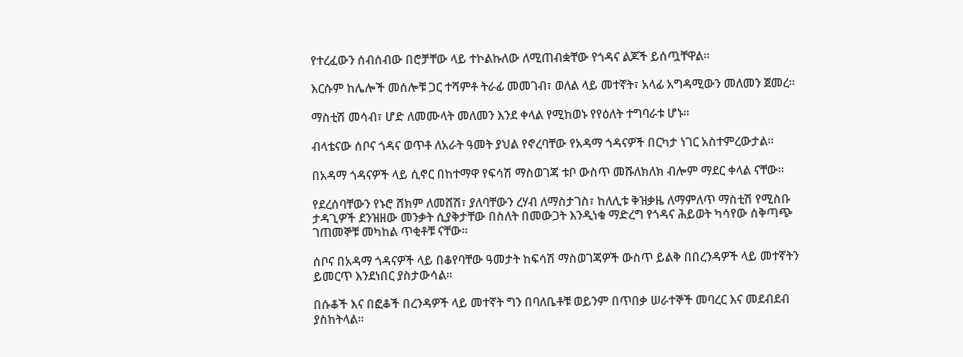የተረፈውን ሰብሰብው በሮቻቸው ላይ ተኮልኩለው ለሚጠብቋቸው የጎዳና ልጆች ይሰጧቸዋል።

እርሱም ከሌሎች መሰሎቹ ጋር ተሻምቶ ትራፊ መመገብ፣ ወለል ላይ መተኛት፣ አላፊ አግዳሚውን መለመን ጀመረ።

ማስቲሽ መሳብ፣ ሆድ ለመሙላት መለመን እንደ ቀላል የሚከወኑ የየዕለት ተግባራቱ ሆኑ።

ብላቴናው ሰቦና ጎዳና ወጥቶ ለአራት ዓመት ያህል የኖረባቸው የአዳማ ጎዳናዎች በርካታ ነገር አስተምረውታል።

በአዳማ ጎዳናዎች ላይ ሲኖር በከተማዋ የፍሳሽ ማስወገጃ ቱቦ ውስጥ መሹለክለክ ብሎም ማደር ቀላል ናቸው።

የደረሰባቸውን የኑሮ ሸክም ለመሸሽ፣ ያለባቸውን ረሃብ ለማስታገስ፣ ከለሊቱ ቅዝቃዜ ለማምለጥ ማስቲሽ የሚስቡ ታዳጊዎች ደንዝዘው መንቃት ሲያቅታቸው በስለት በመውጋት እንዲነቁ ማድረግ የጎዳና ሕይወት ካሳየው ሰቅጣጭ ገጠመኞቹ መካከል ጥቂቶቹ ናቸው።

ሰቦና በአዳማ ጎዳናዎች ላይ በቆየባቸው ዓመታት ከፍሳሽ ማስወገጃዎች ውስጥ ይልቅ በበረንዳዎች ላይ መተኛትን ይመርጥ እንደነበር ያስታውሳል።

በሱቆች እና በፎቆች በረንዳዎች ላይ መተኛት ግን በባለቤቶቹ ወይንም በጥበቃ ሠራተኞች መባረር እና መደብደብ ያስከትላል።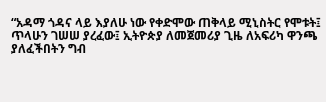“አዳማ ጎዳና ላይ እያለሁ ነው የቀድሞው ጠቅላይ ሚኒስትር የሞቱት፤ ጥላሁን ገሠሠ ያረፈው፤ ኢትዮጵያ ለመጀመሪያ ጊዜ ለአፍሪካ ዋንጫ ያለፈችበትን ግብ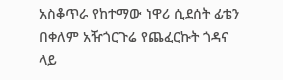አስቆጥራ የከተማው ነዋሪ ሲደሰት ፊቴን በቀለም አዥጎርጉሬ የጨፈርኩት ጎዳና ላይ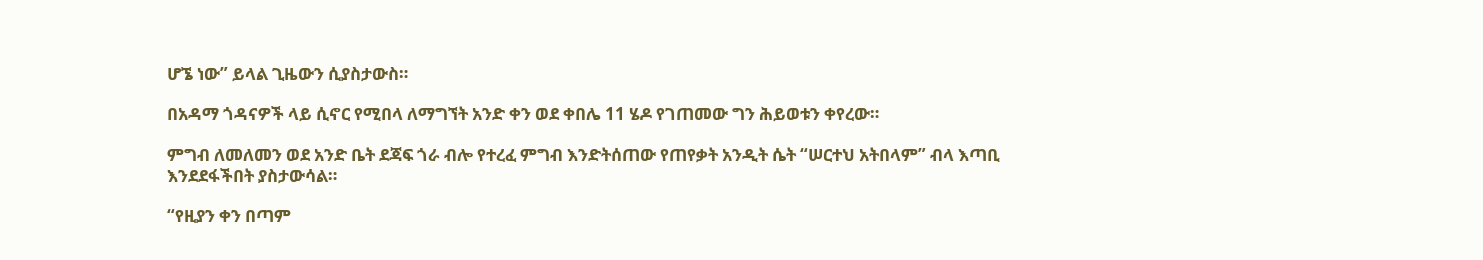ሆኜ ነው” ይላል ጊዜውን ሲያስታውስ።

በአዳማ ጎዳናዎች ላይ ሲኖር የሚበላ ለማግኘት አንድ ቀን ወደ ቀበሌ 11 ሄዶ የገጠመው ግን ሕይወቱን ቀየረው።

ምግብ ለመለመን ወደ አንድ ቤት ደጃፍ ጎራ ብሎ የተረፈ ምግብ እንድትሰጠው የጠየቃት አንዲት ሴት “ሠርተህ አትበላም” ብላ እጣቢ እንደደፋችበት ያስታውሳል።

“የዚያን ቀን በጣም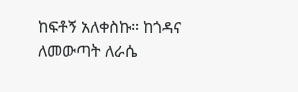ከፍቶኝ አለቀስኩ። ከጎዳና ለመውጣት ለራሴ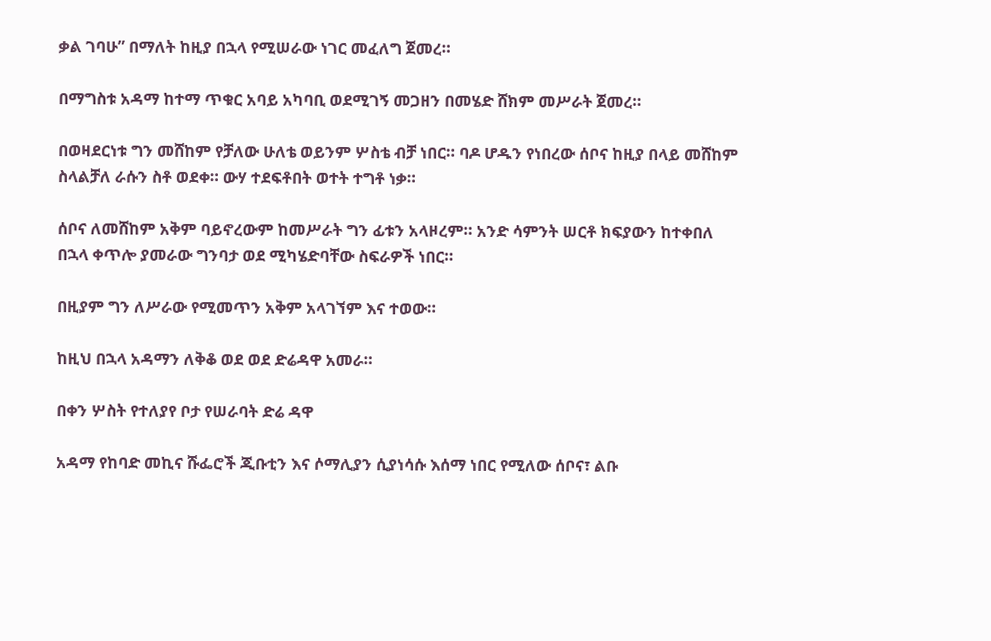ቃል ገባሁ” በማለት ከዚያ በኋላ የሚሠራው ነገር መፈለግ ጀመረ።

በማግስቱ አዳማ ከተማ ጥቁር አባይ አካባቢ ወደሚገኝ መጋዘን በመሄድ ሸክም መሥራት ጀመረ።

በወዛደርነቱ ግን መሸከም የቻለው ሁለቴ ወይንም ሦስቴ ብቻ ነበር። ባዶ ሆዱን የነበረው ሰቦና ከዚያ በላይ መሸከም ስላልቻለ ራሱን ስቶ ወደቀ። ውሃ ተደፍቶበት ወተት ተግቶ ነቃ።

ሰቦና ለመሸከም አቅም ባይኖረውም ከመሥራት ግን ፊቱን አላዞረም። አንድ ሳምንት ሠርቶ ክፍያውን ከተቀበለ በኋላ ቀጥሎ ያመራው ግንባታ ወደ ሚካሄድባቸው ስፍራዎች ነበር።

በዚያም ግን ለሥራው የሚመጥን አቅም አላገኘም እና ተወው።

ከዚህ በኋላ አዳማን ለቅቆ ወደ ወደ ድሬዳዋ አመራ።

በቀን ሦስት የተለያየ ቦታ የሠራባት ድሬ ዳዋ

አዳማ የከባድ መኪና ሹፌሮች ጂቡቲን እና ሶማሊያን ሲያነሳሱ እሰማ ነበር የሚለው ሰቦና፣ ልቡ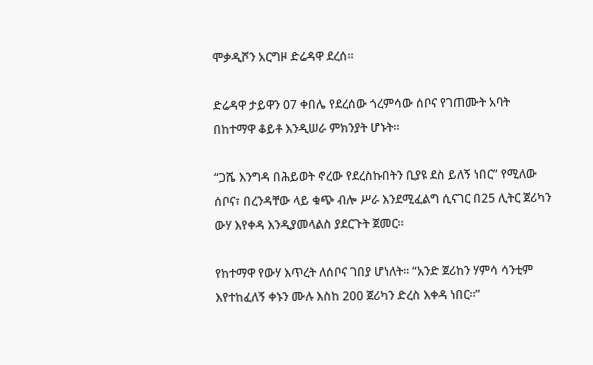ሞቃዲሾን አርግዞ ድሬዳዋ ደረሰ።

ድሬዳዋ ታይዋን 07 ቀበሌ የደረሰው ጎረምሳው ሰቦና የገጠሙት አባት በከተማዋ ቆይቶ እንዲሠራ ምክንያት ሆኑት።

“ጋሼ እንግዳ በሕይወት ኖረው የደረስኩበትን ቢያዩ ደስ ይለኝ ነበር” የሚለው ሰቦና፣ በረንዳቸው ላይ ቁጭ ብሎ ሥራ እንደሚፈልግ ሲናገር በ25 ሊትር ጀሪካን ውሃ እየቀዳ እንዲያመላልስ ያደርጉት ጀመር።

የከተማዋ የውሃ እጥረት ለሰቦና ገበያ ሆነለት። “አንድ ጀሪከን ሃምሳ ሳንቲም እየተከፈለኝ ቀኑን ሙሉ እስከ 200 ጀሪካን ድረስ እቀዳ ነበር።”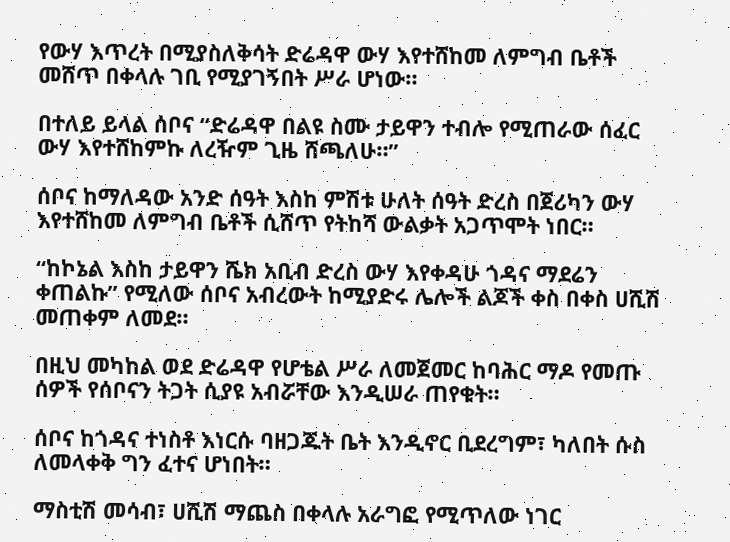የውሃ እጥረት በሚያስለቅሳት ድሬዳዋ ውሃ እየተሸከመ ለምግብ ቤቶች መሸጥ በቀላሉ ገቢ የሚያገኝበት ሥራ ሆነው።

በተለይ ይላል ሰቦና “ድሬዳዋ በልዩ ስሙ ታይዋን ተብሎ የሚጠራው ሰፈር ውሃ እየተሸከምኩ ለረዥም ጊዜ ሸጫለሁ።”

ሰቦና ከማለዳው አንድ ሰዓት እስከ ምሽቱ ሁለት ሰዓት ድረስ በጀሪካን ውሃ እየተሸከመ ለምግብ ቤቶች ሲሸጥ የትከሻ ውልቃት አጋጥሞት ነበር።

“ከኮኔል እስከ ታይዋን ሼክ አቢብ ድረስ ውሃ እየቀዳሁ ጎዳና ማደሬን ቀጠልኩ” የሚለው ሰቦና አብረውት ከሚያድሩ ሌሎች ልጆች ቀስ በቀስ ሀሺሽ መጠቀም ለመደ።

በዚህ መካከል ወደ ድሬዳዋ የሆቴል ሥራ ለመጀመር ከባሕር ማዶ የመጡ ሰዎች የሰቦናን ትጋት ሲያዩ አብሯቸው እንዲሠራ ጠየቁት።

ሰቦና ከጎዳና ተነስቶ እነርሱ ባዘጋጁት ቤት እንዲኖር ቢደረግም፣ ካለበት ሱስ ለመላቀቅ ግን ፈተና ሆነበት።

ማስቲሽ መሳብ፣ ሀሺሽ ማጨስ በቀላሉ አራግፎ የሚጥለው ነገር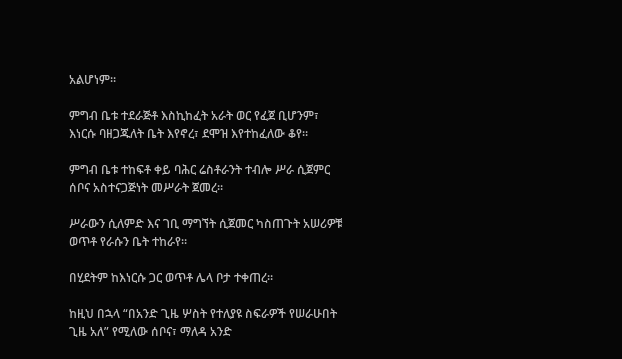አልሆነም።

ምግብ ቤቱ ተደራጅቶ እስኪከፈት አራት ወር የፈጀ ቢሆንም፣ እነርሱ ባዘጋጁለት ቤት እየኖረ፣ ደሞዝ እየተከፈለው ቆየ።

ምግብ ቤቱ ተከፍቶ ቀይ ባሕር ሬስቶራንት ተብሎ ሥራ ሲጀምር ሰቦና አስተናጋጅነት መሥራት ጀመረ።

ሥራውን ሲለምድ እና ገቢ ማግኘት ሲጀመር ካስጠጉት አሠሪዎቹ ወጥቶ የራሱን ቤት ተከራየ።

በሂደትም ከእነርሱ ጋር ወጥቶ ሌላ ቦታ ተቀጠረ።

ከዚህ በኋላ “በአንድ ጊዜ ሦስት የተለያዩ ስፍራዎች የሠራሁበት ጊዜ አለ” የሚለው ሰቦና፣ ማለዳ አንድ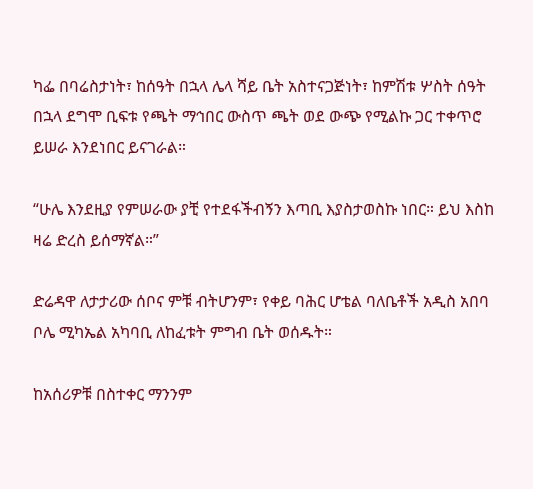ካፌ በባሬስታነት፣ ከሰዓት በኋላ ሌላ ሻይ ቤት አስተናጋጅነት፣ ከምሽቱ ሦስት ሰዓት በኋላ ደግሞ ቢፍቱ የጫት ማኅበር ውስጥ ጫት ወደ ውጭ የሚልኩ ጋር ተቀጥሮ ይሠራ እንደነበር ይናገራል።

“ሁሌ እንደዚያ የምሠራው ያቺ የተደፋችብኝን እጣቢ እያስታወስኩ ነበር። ይህ እስከ ዛሬ ድረስ ይሰማኛል።”

ድሬዳዋ ለታታሪው ሰቦና ምቹ ብትሆንም፣ የቀይ ባሕር ሆቴል ባለቤቶች አዲስ አበባ ቦሌ ሚካኤል አካባቢ ለከፈቱት ምግብ ቤት ወሰዱት።

ከአሰሪዎቹ በስተቀር ማንንም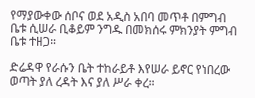የማያውቀው ሰቦና ወደ አዲስ አበባ መጥቶ በምግብ ቤቱ ሲሠራ ቢቆይም ንግዱ በመክሰሩ ምክንያት ምግብ ቤቱ ተዘጋ።

ድሬዳዋ የራሱን ቤት ተከራይቶ እየሠራ ይኖር የነበረው ወጣት ያለ ረዳት እና ያለ ሥራ ቀረ።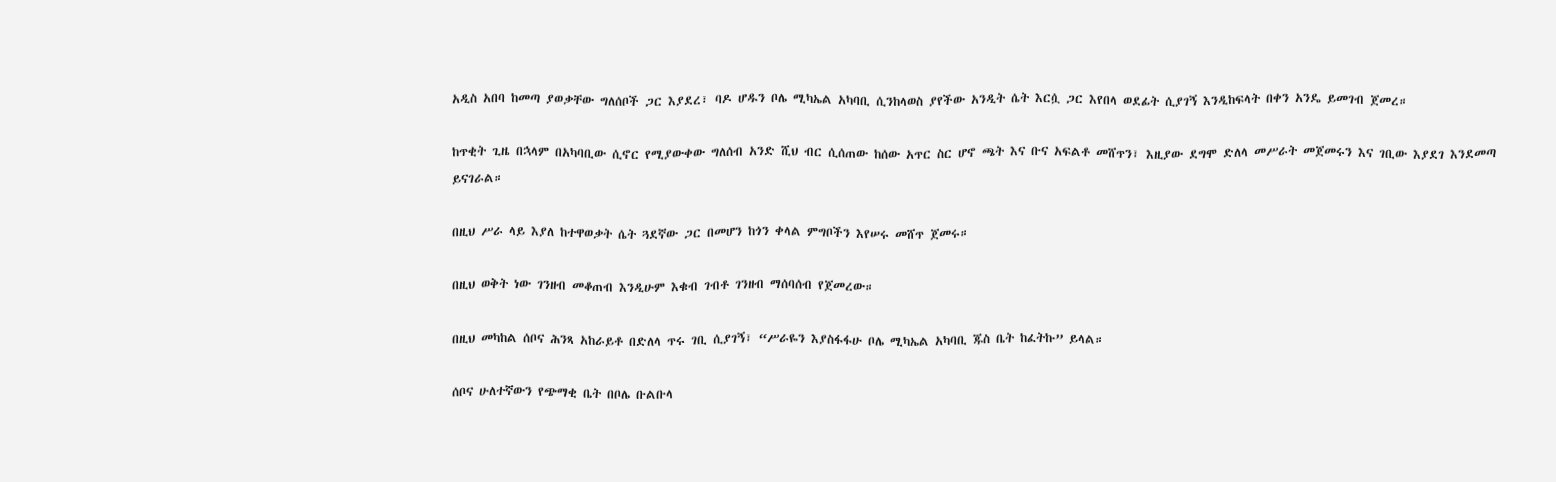አዲስ አበባ ከመጣ ያወቃቸው ግለሰቦች ጋር እያደረ፣ ባዶ ሆዱን ቦሌ ሚካኤል አካባቢ ሲንከላወስ ያየችው አንዲት ሴት እርሷ ጋር እየበላ ወደፊት ሲያገኝ እንዲከፍላት በቀን አንዴ ይመገብ ጀመረ።

ከጥቂት ጊዜ በኋላም በአካባቢው ሲኖር የሚያውቀው ግለሰብ አንድ ሺህ ብር ሲሰጠው ከሰው አጥር ስር ሆኖ ጫት እና ቡና አፍልቶ መሸጥን፣ እዚያው ደግሞ ድለላ መሥራት መጀመሩን እና ገቢው እያደገ እንደመጣ ይናገራል።

በዚህ ሥራ ላይ እያለ ከተዋወቃት ሴት ጓደኛው ጋር በመሆን ከጎን ቀላል ምግቦችን እየሠሩ መሸጥ ጀመሩ።

በዚህ ወቅት ነው ገንዘብ መቆጠብ እንዲሁም እቁብ ገብቶ ገንዘብ ማሰባሰብ የጀመረው።

በዚህ መካከል ሰቦና ሕንጻ አከራይቶ በድለላ ጥሩ ገቢ ሲያገኝ፣ “ሥራዬን እያስፋፋሁ ቦሌ ሚካኤል አካባቢ ጁስ ቤት ከፈትኩ” ይላል።

ሰቦና ሁለተኛውን የጭማቂ ቤት በቦሌ ቡልቡላ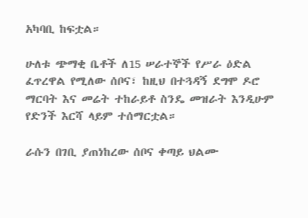አካባቢ ከፍቷል።

ሁለቱ ጭማቂ ቤቶች ለ15 ሠራተኞች የሥራ ዕድል ፈጥረዋል የሚለው ሰቦና፣ ከዚህ በተጓዳኝ ደግሞ ዶሮ ማርባት እና መሬት ተከራይቶ ስንዴ መዝራት እንዲሁም የድንች እርሻ ላይም ተሰማርቷል።

ራሱን በገቢ ያጠነከረው ሰቦና ቀጣይ ህልሙ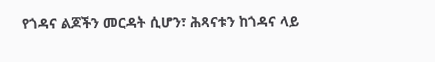የጎዳና ልጆችን መርዳት ሲሆን፣ ሕጻናቱን ከጎዳና ላይ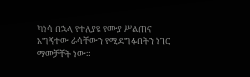ካነሳ በኋላ የተለያዩ የሙያ ሥልጠና አግኝተው ራሳቸውን የሚደግፉበትን ነገር ማመቻቸት ነው።